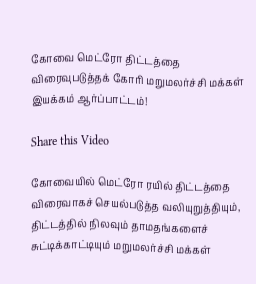கோவை மெட்ரோ திட்டத்தை விரைவுபடுத்தக் கோரி மறுமலர்ச்சி மக்கள் இயக்கம் ஆர்ப்பாட்டம்!

Share this Video

கோவையில் மெட்ரோ ரயில் திட்டத்தை விரைவாகச் செயல்படுத்த வலியுறுத்தியும், திட்டத்தில் நிலவும் தாமதங்களைச் சுட்டிக்காட்டியும் மறுமலர்ச்சி மக்கள்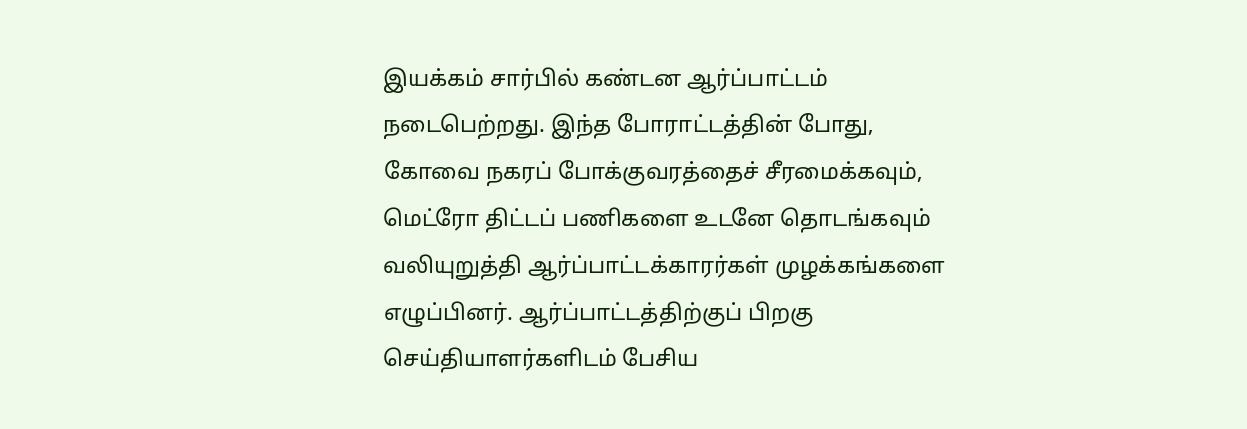இயக்கம் சார்பில் கண்டன ஆர்ப்பாட்டம் நடைபெற்றது. இந்த போராட்டத்தின் போது, கோவை நகரப் போக்குவரத்தைச் சீரமைக்கவும், மெட்ரோ திட்டப் பணிகளை உடனே தொடங்கவும் வலியுறுத்தி ஆர்ப்பாட்டக்காரர்கள் முழக்கங்களை எழுப்பினர். ஆர்ப்பாட்டத்திற்குப் பிறகு செய்தியாளர்களிடம் பேசிய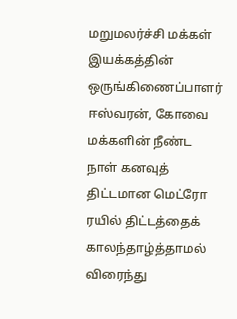மறுமலர்ச்சி மக்கள் இயக்கத்தின் ஒருங்கிணைப்பாளர் ஈஸ்வரன், கோவை மக்களின் நீண்ட நாள் கனவுத் திட்டமான மெட்ரோ ரயில் திட்டத்தைக் காலந்தாழ்த்தாமல் விரைந்து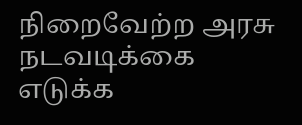நிறைவேற்ற அரசு நடவடிக்கை எடுக்க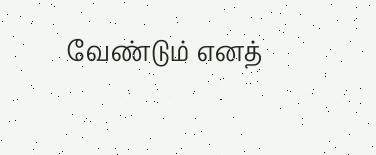வேண்டும் எனத்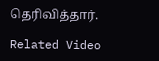தெரிவித்தார்.

Related Video